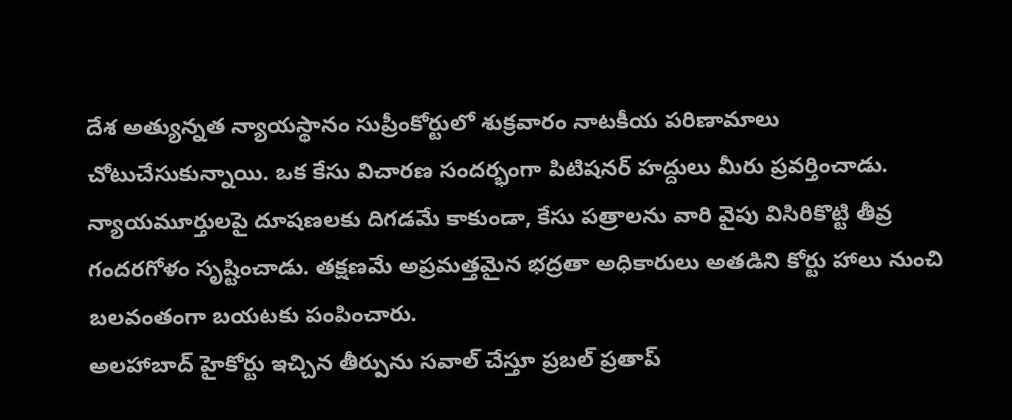దేశ అత్యున్నత న్యాయస్థానం సుప్రీంకోర్టులో శుక్రవారం నాటకీయ పరిణామాలు చోటుచేసుకున్నాయి. ఒక కేసు విచారణ సందర్భంగా పిటిషనర్ హద్దులు మీరు ప్రవర్తించాడు. న్యాయమూర్తులపై దూషణలకు దిగడమే కాకుండా, కేసు పత్రాలను వారి వైపు విసిరికొట్టి తీవ్ర గందరగోళం సృష్టించాడు. తక్షణమే అప్రమత్తమైన భద్రతా అధికారులు అతడిని కోర్టు హాలు నుంచి బలవంతంగా బయటకు పంపించారు.
అలహాబాద్ హైకోర్టు ఇచ్చిన తీర్పును సవాల్ చేస్తూ ప్రబల్ ప్రతాప్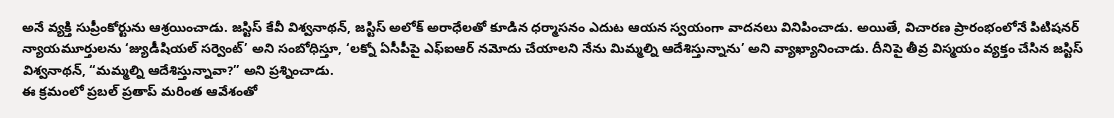అనే వ్యక్తి సుప్రీంకోర్టును ఆశ్రయించాడు. జస్టిస్ కేవీ విశ్వనాథన్, జస్టిస్ అలోక్ అరాధేలతో కూడిన ధర్మాసనం ఎదుట ఆయన స్వయంగా వాదనలు వినిపించాడు. అయితే, విచారణ ప్రారంభంలోనే పిటిషనర్ న్యాయమూర్తులను ‘జ్యుడీషియల్ సర్వెంట్’ అని సంబోధిస్తూ, ‘లక్నో ఏసీపీపై ఎఫ్ఐఆర్ నమోదు చేయాలని నేను మిమ్మల్ని ఆదేశిస్తున్నాను’ అని వ్యాఖ్యానించాడు. దీనిపై తీవ్ర విస్మయం వ్యక్తం చేసిన జస్టిస్ విశ్వనాథన్, “మమ్మల్ని ఆదేశిస్తున్నావా?” అని ప్రశ్నించాడు.
ఈ క్రమంలో ప్రబల్ ప్రతాప్ మరింత ఆవేశంతో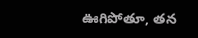ఊగిపోతూ, తన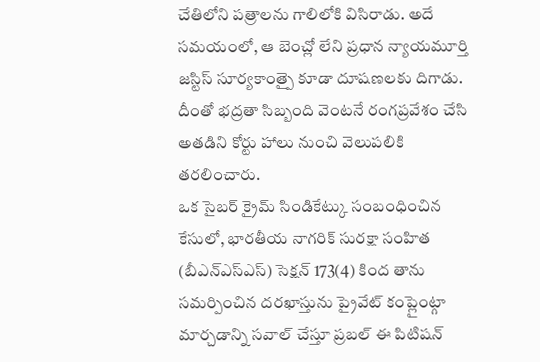చేతిలోని పత్రాలను గాలిలోకి విసిరాడు. అదే సమయంలో, ఆ బెంచ్లో లేని ప్రధాన న్యాయమూర్తి జస్టిస్ సూర్యకాంత్పై కూడా దూషణలకు దిగాడు. దీంతో భద్రతా సిబ్బంది వెంటనే రంగప్రవేశం చేసి అతడిని కోర్టు హాలు నుంచి వెలుపలికి తరలించారు.
ఒక సైబర్ క్రైమ్ సిండికేట్కు సంబంధించిన కేసులో, భారతీయ నాగరిక్ సురక్షా సంహిత (బీఎన్ఎస్ఎస్) సెక్షన్ 173(4) కింద తాను సమర్పించిన దరఖాస్తును ప్రైవేట్ కంప్లైంట్గా మార్చడాన్ని సవాల్ చేస్తూ ప్రబల్ ఈ పిటిషన్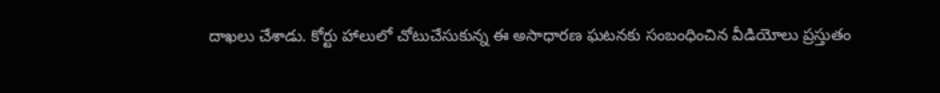దాఖలు చేశాడు. కోర్టు హాలులో చోటుచేసుకున్న ఈ అసాధారణ ఘటనకు సంబంధించిన వీడియోలు ప్రస్తుతం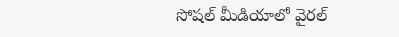సోషల్ మీడియాలో వైరల్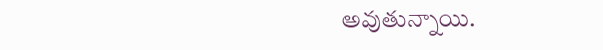అవుతున్నాయి.